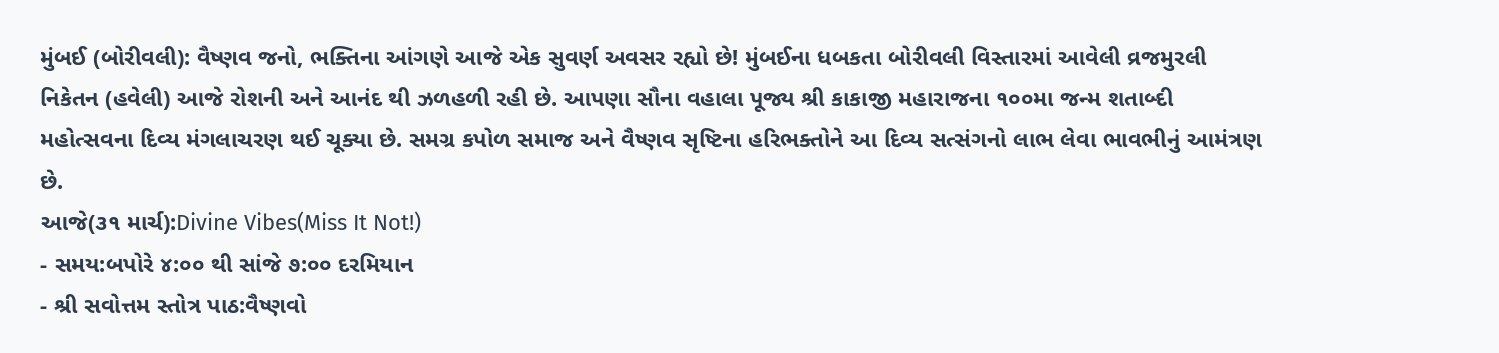મુંબઈ (બોરીવલી): વૈષ્ણવ જનો, ભક્તિના આંગણે આજે એક સુવર્ણ અવસર રહ્યો છે! મુંબઈના ધબકતા બોરીવલી વિસ્તારમાં આવેલી વ્રજમુરલી નિકેતન (હવેલી) આજે રોશની અને આનંદ થી ઝળહળી રહી છે. આપણા સૌના વહાલા પૂજ્ય શ્રી કાકાજી મહારાજના ૧૦૦મા જન્મ શતાબ્દી મહોત્સવના દિવ્ય મંગલાચરણ થઈ ચૂક્યા છે. સમગ્ર કપોળ સમાજ અને વૈષ્ણવ સૃષ્ટિના હરિભક્તોને આ દિવ્ય સત્સંગનો લાભ લેવા ભાવભીનું આમંત્રણ છે.
આજે(૩૧ માર્ચ):Divine Vibes(Miss It Not!)
- સમય:બપોરે ૪:૦૦ થી સાંજે ૭:૦૦ દરમિયાન
- શ્રી સવોત્તમ સ્તોત્ર પાઠ:વૈષ્ણવો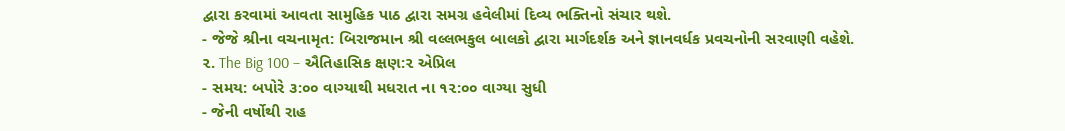દ્વારા કરવામાં આવતા સામુહિક પાઠ દ્વારા સમગ્ર હવેલીમાં દિવ્ય ભક્તિનો સંચાર થશે.
- જેજે શ્રીના વચનામૃત: બિરાજમાન શ્રી વલ્લભકુલ બાલકો દ્વારા માર્ગદર્શક અને જ્ઞાનવર્ધક પ્રવચનોની સરવાણી વહેશે.
૨. The Big 100 – ઐતિહાસિક ક્ષણ:૨ એપ્રિલ
- સમય: બપોરે ૩:૦૦ વાગ્યાથી મધરાત ના ૧૨:૦૦ વાગ્યા સુધી
- જેની વર્ષોથી રાહ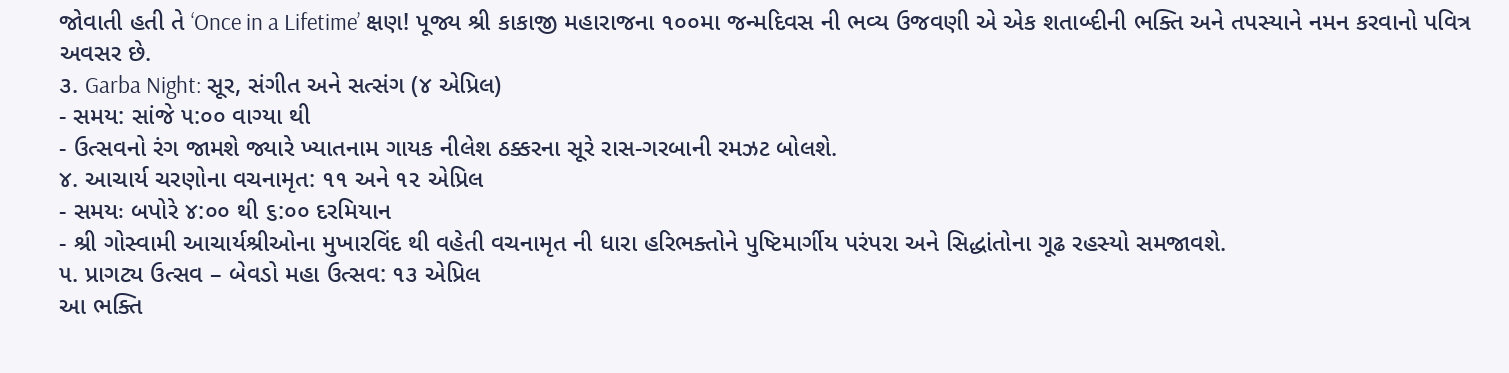જોવાતી હતી તે ‘Once in a Lifetime’ ક્ષણ! પૂજ્ય શ્રી કાકાજી મહારાજના ૧૦૦મા જન્મદિવસ ની ભવ્ય ઉજવણી એ એક શતાબ્દીની ભક્તિ અને તપસ્યાને નમન કરવાનો પવિત્ર અવસર છે.
૩. Garba Night: સૂર, સંગીત અને સત્સંગ (૪ એપ્રિલ)
- સમય: સાંજે ૫:૦૦ વાગ્યા થી
- ઉત્સવનો રંગ જામશે જ્યારે ખ્યાતનામ ગાયક નીલેશ ઠક્કરના સૂરે રાસ-ગરબાની રમઝટ બોલશે.
૪. આચાર્ય ચરણોના વચનામૃત: ૧૧ અને ૧૨ એપ્રિલ
- સમયઃ બપોરે ૪:૦૦ થી ૬:૦૦ દરમિયાન
- શ્રી ગોસ્વામી આચાર્યશ્રીઓના મુખારવિંદ થી વહેતી વચનામૃત ની ધારા હરિભક્તોને પુષ્ટિમાર્ગીય પરંપરા અને સિદ્ધાંતોના ગૂઢ રહસ્યો સમજાવશે.
૫. પ્રાગટ્ય ઉત્સવ – બેવડો મહા ઉત્સવ: ૧૩ એપ્રિલ
આ ભક્તિ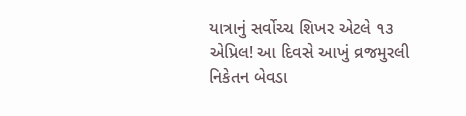યાત્રાનું સર્વોચ્ચ શિખર એટલે ૧૩ એપ્રિલ! આ દિવસે આખું વ્રજમુરલી નિકેતન બેવડા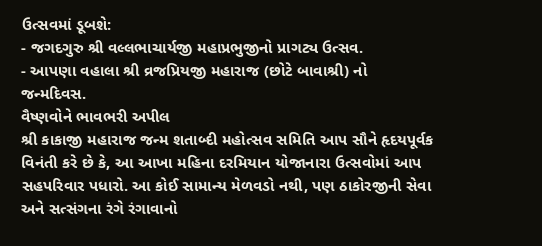ઉત્સવમાં ડૂબશે:
- જગદગુરુ શ્રી વલ્લભાચાર્યજી મહાપ્રભુજીનો પ્રાગટ્ય ઉત્સવ.
- આપણા વહાલા શ્રી વ્રજપ્રિયજી મહારાજ (છોટે બાવાશ્રી) નો જન્મદિવસ.
વૈષ્ણવોને ભાવભરી અપીલ
શ્રી કાકાજી મહારાજ જન્મ શતાબ્દી મહોત્સવ સમિતિ આપ સૌને હૃદયપૂર્વક વિનંતી કરે છે કે, આ આખા મહિના દરમિયાન યોજાનારા ઉત્સવોમાં આપ સહપરિવાર પધારો. આ કોઈ સામાન્ય મેળવડો નથી, પણ ઠાકોરજીની સેવા અને સત્સંગના રંગે રંગાવાનો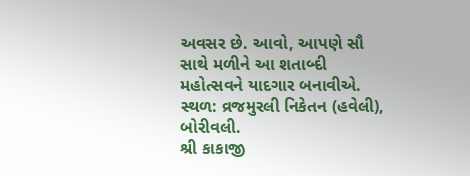અવસર છે. આવો, આપણે સૌ સાથે મળીને આ શતાબ્દી મહોત્સવને યાદગાર બનાવીએ.
સ્થળ: વ્રજમુરલી નિકેતન (હવેલી), બોરીવલી.
શ્રી કાકાજી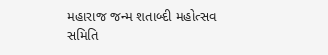મહારાજ જન્મ શતાબ્દી મહોત્સવ સમિતિ